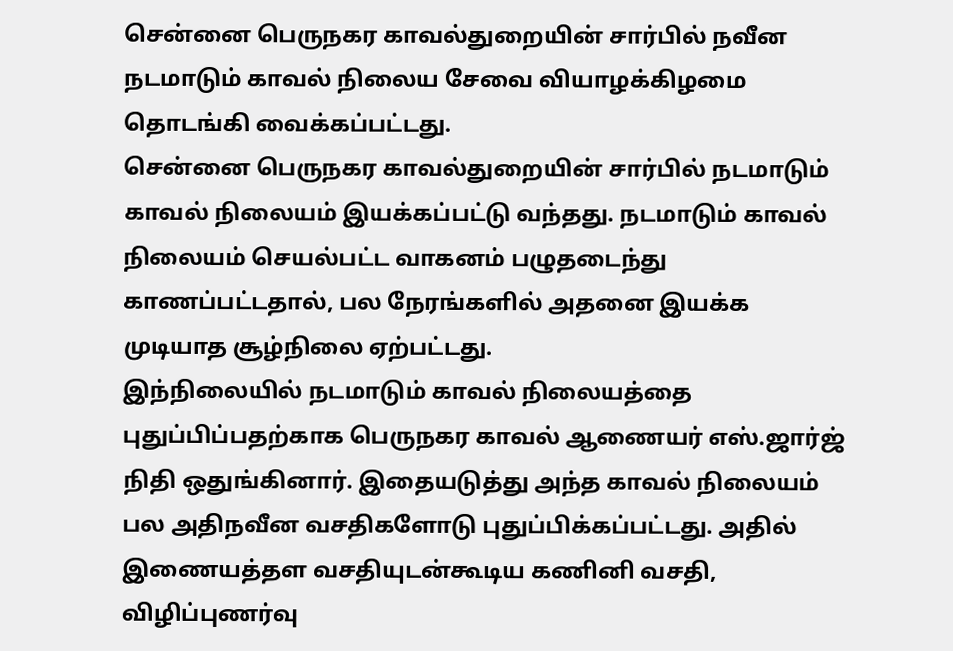சென்னை பெருநகர காவல்துறையின் சார்பில் நவீன நடமாடும் காவல் நிலைய சேவை வியாழக்கிழமை தொடங்கி வைக்கப்பட்டது.
சென்னை பெருநகர காவல்துறையின் சார்பில் நடமாடும் காவல் நிலையம் இயக்கப்பட்டு வந்தது. நடமாடும் காவல் நிலையம் செயல்பட்ட வாகனம் பழுதடைந்து காணப்பட்டதால், பல நேரங்களில் அதனை இயக்க முடியாத சூழ்நிலை ஏற்பட்டது.
இந்நிலையில் நடமாடும் காவல் நிலையத்தை புதுப்பிப்பதற்காக பெருநகர காவல் ஆணையர் எஸ்.ஜார்ஜ் நிதி ஒதுங்கினார். இதையடுத்து அந்த காவல் நிலையம் பல அதிநவீன வசதிகளோடு புதுப்பிக்கப்பட்டது. அதில் இணையத்தள வசதியுடன்கூடிய கணினி வசதி, விழிப்புணர்வு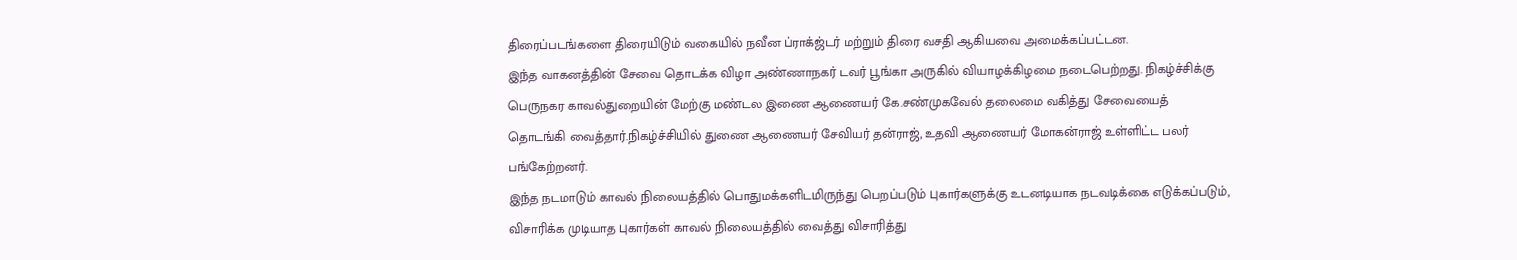திரைப்படங்களை திரையிடும் வகையில் நவீன ப்ராக்ஜ்டர் மற்றும் திரை வசதி ஆகியவை அமைக்கப்பட்டன.
இந்த வாகனத்தின் சேவை தொடக்க விழா அண்ணாநகர் டவர் பூங்கா அருகில் வியாழக்கிழமை நடைபெற்றது. நிகழ்ச்சிக்கு பெருநகர காவல்துறையின் மேற்கு மண்டல இணை ஆணையர் கே.சண்முகவேல் தலைமை வகித்து சேவையைத் தொடங்கி வைத்தார்.நிகழ்ச்சியில் துணை ஆணையர் சேவியர் தன்ராஜ், உதவி ஆணையர் மோகன்ராஜ் உள்ளிட்ட பலர் பங்கேற்றனர்.
இந்த நடமாடும் காவல் நிலையத்தில் பொதுமக்களிடமிருந்து பெறப்படும் புகார்களுக்கு உடனடியாக நடவடிக்கை எடுக்கப்படும், விசாரிக்க முடியாத புகார்கள் காவல் நிலையத்தில் வைத்து விசாரித்து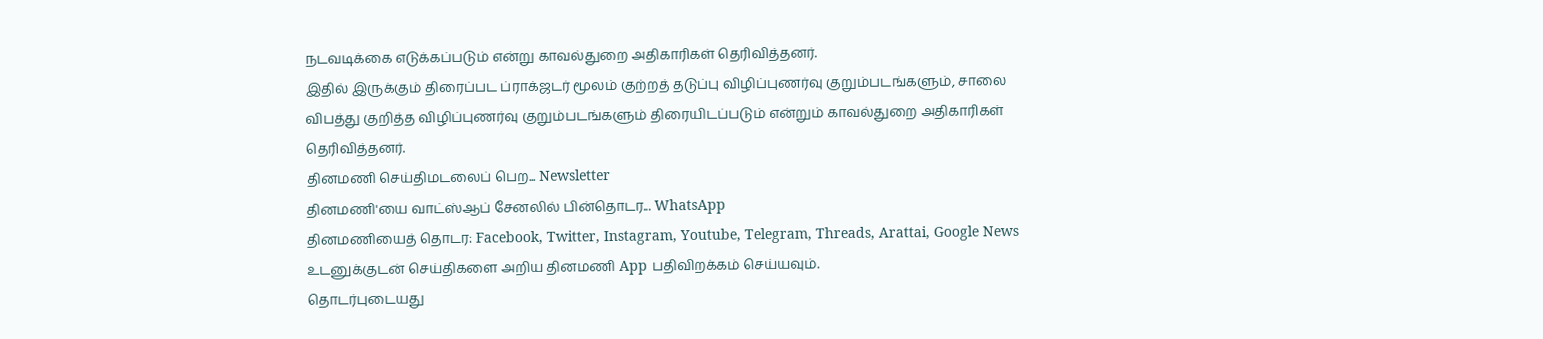நடவடிக்கை எடுக்கப்படும் என்று காவல்துறை அதிகாரிகள் தெரிவித்தனர்.
இதில் இருக்கும் திரைப்பட ப்ராக்ஜடர் மூலம் குற்றத் தடுப்பு விழிப்புணர்வு குறும்படங்களும், சாலை விபத்து குறித்த விழிப்புணர்வு குறும்படங்களும் திரையிடப்படும் என்றும் காவல்துறை அதிகாரிகள் தெரிவித்தனர்.
தினமணி செய்திமடலைப் பெற... Newsletter
தினமணி'யை வாட்ஸ்ஆப் சேனலில் பின்தொடர... WhatsApp
தினமணியைத் தொடர: Facebook, Twitter, Instagram, Youtube, Telegram, Threads, Arattai, Google News
உடனுக்குடன் செய்திகளை அறிய தினமணி App பதிவிறக்கம் செய்யவும்.
தொடர்புடையது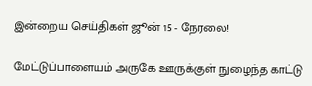இன்றைய செய்திகள் ஜூன் 15 - நேரலை!

மேட்டுப்பாளையம் அருகே ஊருக்குள் நுழைந்த காட்டு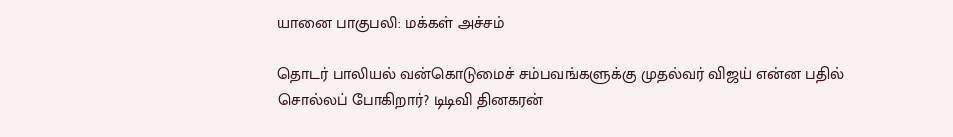யானை பாகுபலி: மக்கள் அச்சம்

தொடர் பாலியல் வன்கொடுமைச் சம்பவங்களுக்கு முதல்வர் விஜய் என்ன பதில் சொல்லப் போகிறார்? டிடிவி தினகரன்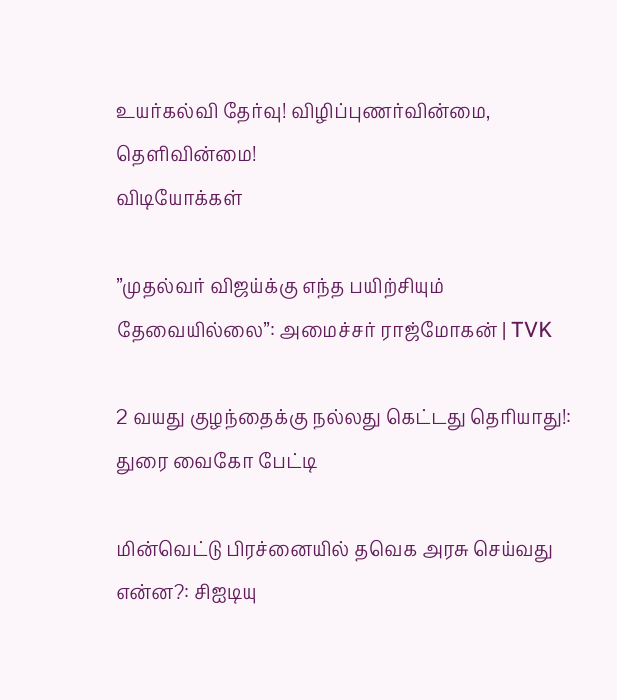உயர்கல்வி தேர்வு! விழிப்புணர்வின்மை, தெளிவின்மை!
விடியோக்கள்

”முதல்வர் விஜய்க்கு எந்த பயிற்சியும் தேவையில்லை”: அமைச்சர் ராஜ்மோகன் | TVK

2 வயது குழந்தைக்கு நல்லது கெட்டது தெரியாது!: துரை வைகோ பேட்டி

மின்வெட்டு பிரச்னையில் தவெக அரசு செய்வது என்ன?: சிஐடியு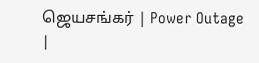ஜெயசங்கர் | Power Outage |